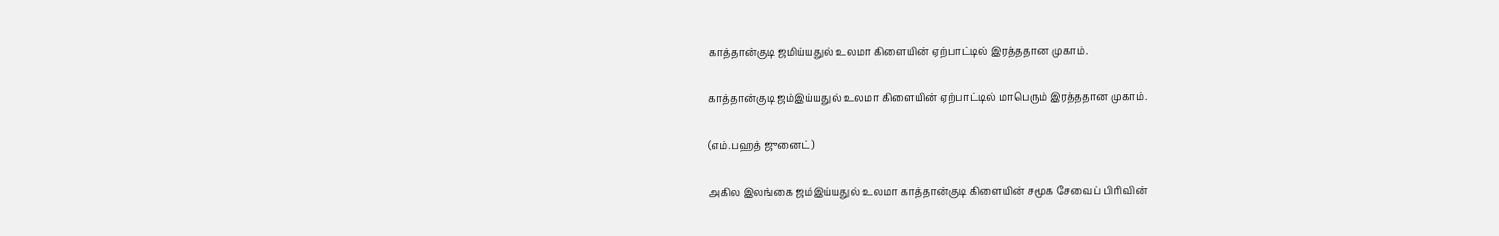காத்தான்குடி ஜமிய்யதுல் உலமா கிளையின் ஏற்பாட்டில் இரத்ததான முகாம்.

காத்தான்குடி ஜம்இய்யதுல் உலமா கிளையின் ஏற்பாட்டில் மாபெரும் இரத்ததான முகாம்.

(எம்.பஹத் ஜுனைட்)

அகில இலங்கை ஜம்இய்யதுல் உலமா காத்தான்குடி கிளையின் சமூக சேவைப் பிரிவின்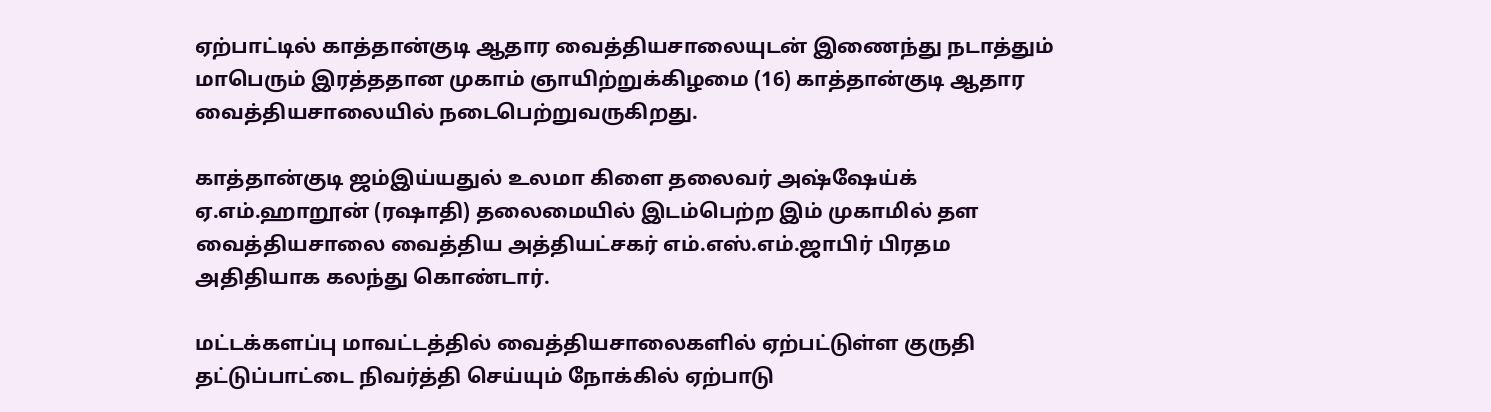ஏற்பாட்டில் காத்தான்குடி ஆதார வைத்தியசாலையுடன் இணைந்து நடாத்தும்
மாபெரும் இரத்ததான முகாம் ஞாயிற்றுக்கிழமை (16) காத்தான்குடி ஆதார வைத்தியசாலையில் நடைபெற்றுவருகிறது.

காத்தான்குடி ஜம்இய்யதுல் உலமா கிளை தலைவர் அஷ்ஷேய்க் ஏ.எம்.ஹாறூன் (ரஷாதி) தலைமையில் இடம்பெற்ற இம் முகாமில் தள வைத்தியசாலை வைத்திய அத்தியட்சகர் எம்.எஸ்.எம்.ஜாபிர் பிரதம அதிதியாக கலந்து கொண்டார்.

மட்டக்களப்பு மாவட்டத்தில் வைத்தியசாலைகளில் ஏற்பட்டுள்ள குருதி தட்டுப்பாட்டை நிவர்த்தி செய்யும் நோக்கில் ஏற்பாடு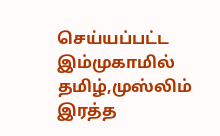செய்யப்பட்ட இம்முகாமில் தமிழ்,முஸ்லிம் இரத்த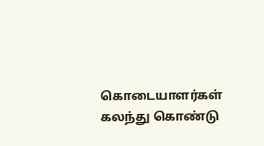கொடையாளர்கள் கலந்து கொண்டு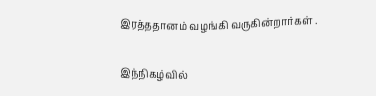இரத்ததானம் வழங்கி வருகின்றார்கள் .

இந்நிகழ்வில்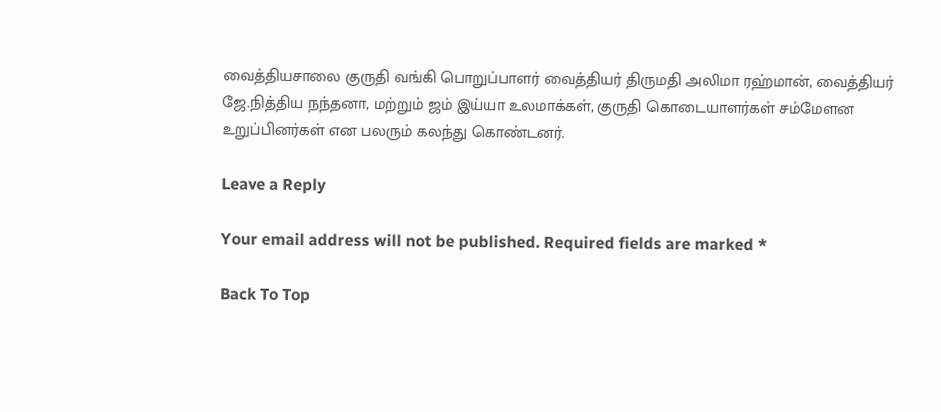வைத்தியசாலை குருதி வங்கி பொறுப்பாளர் வைத்தியர் திருமதி அலிமா ரஹ்மான், வைத்தியர் ஜே.நித்திய நந்தனா, மற்றும் ஜம் இய்யா உலமாக்கள், குருதி கொடையாளர்கள் சம்மேளன உறுப்பினர்கள் என பலரும் கலந்து கொண்டனர்.

Leave a Reply

Your email address will not be published. Required fields are marked *

Back To Top